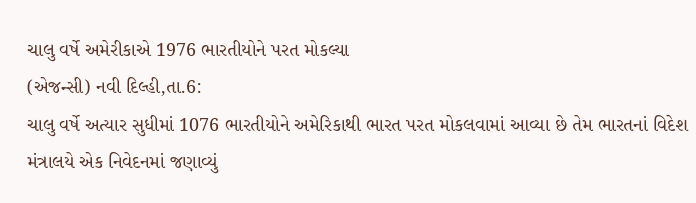ચાલુ વર્ષે અમેરીકાએ 1976 ભારતીયોને પરત મોકલ્યા
(એજન્સી) નવી દિલ્હી,તા.6:
ચાલુ વર્ષે અત્યાર સુધીમાં 1076 ભારતીયોને અમેરિકાથી ભારત પરત મોકલવામાં આવ્યા છે તેમ ભારતનાં વિદેશ મંત્રાલયે એક નિવેદનમાં જણાવ્યું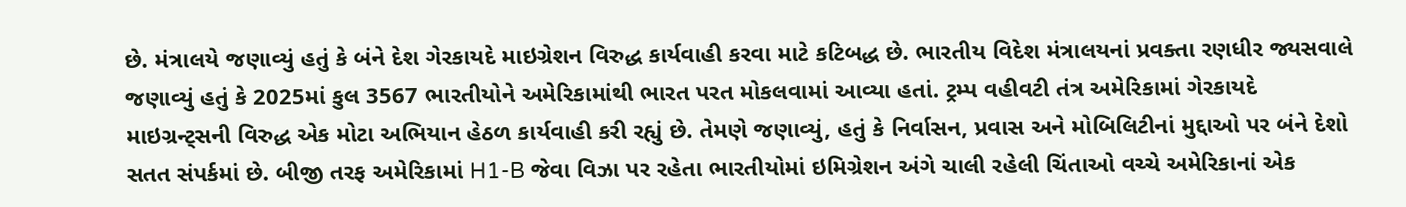છે. મંત્રાલયે જણાવ્યું હતું કે બંને દેશ ગેરકાયદે માઇગ્રેશન વિરુદ્ધ કાર્યવાહી કરવા માટે કટિબદ્ધ છે. ભારતીય વિદેશ મંત્રાલયનાં પ્રવક્તા રણધીર જ્યસવાલે જણાવ્યું હતું કે 2025માં કુલ 3567 ભારતીયોને અમેરિકામાંથી ભારત પરત મોકલવામાં આવ્યા હતાં. ટ્રમ્પ વહીવટી તંત્ર અમેરિકામાં ગેરકાયદે માઇગ્રન્ટ્સની વિરુદ્ધ એક મોટા અભિયાન હેઠળ કાર્યવાહી કરી રહ્યું છે. તેમણે જણાવ્યું, હતું કે નિર્વાસન, પ્રવાસ અને મોબિલિટીનાં મુદ્દાઓ પર બંને દેશો સતત સંપર્કમાં છે. બીજી તરફ અમેરિકામાં H1-B જેવા વિઝા પર રહેતા ભારતીયોમાં ઇમિગ્રેશન અંગે ચાલી રહેલી ચિંતાઓ વચ્ચે અમેરિકાનાં એક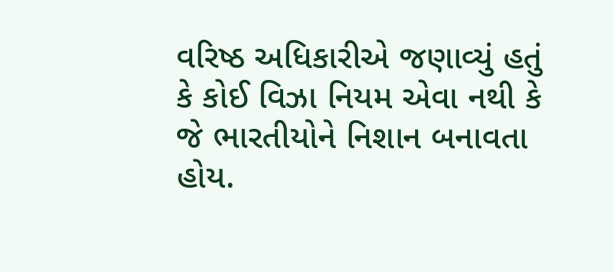વરિષ્ઠ અધિકારીએ જણાવ્યું હતું કે કોઈ વિઝા નિયમ એવા નથી કે જે ભારતીયોને નિશાન બનાવતા હોય.